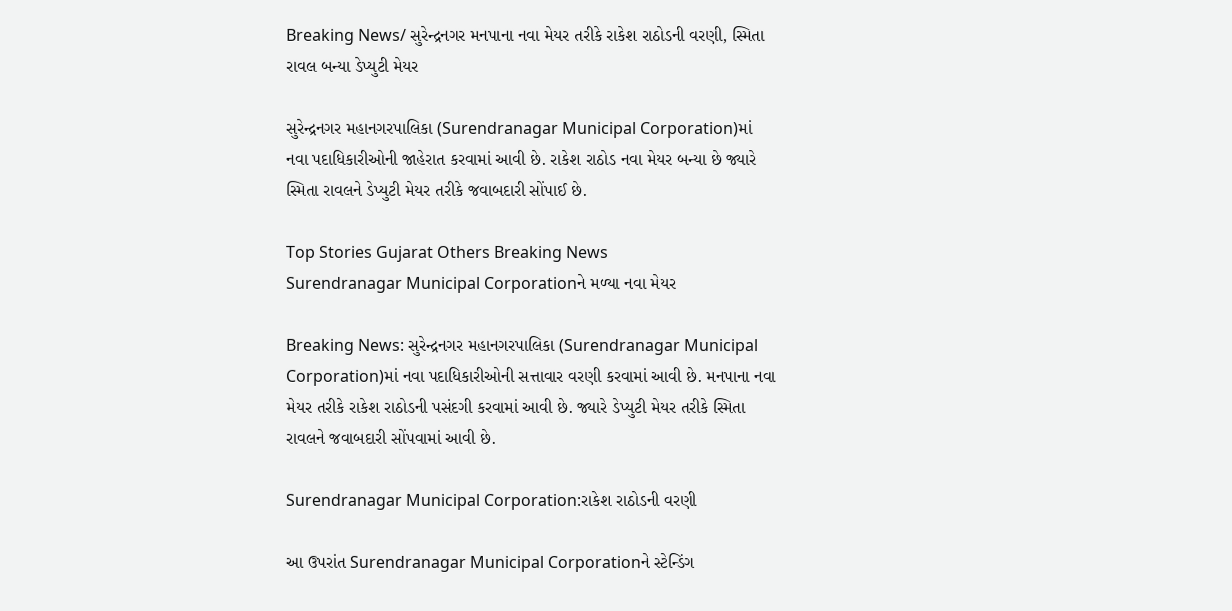Breaking News/ સુરેન્દ્રનગર મનપાના નવા મેયર તરીકે રાકેશ રાઠોડની વરણી, સ્મિતા રાવલ બન્યા ડેપ્યુટી મેયર

સુરેન્દ્રનગર મહાનગરપાલિકા (Surendranagar Municipal Corporation)માં નવા પદાધિકારીઓની જાહેરાત કરવામાં આવી છે. રાકેશ રાઠોડ નવા મેયર બન્યા છે જ્યારે સ્મિતા રાવલને ડેપ્યુટી મેયર તરીકે જવાબદારી સોંપાઈ છે.

Top Stories Gujarat Others Breaking News
Surendranagar Municipal Corporationને મળ્યા નવા મેયર

Breaking News: સુરેન્દ્રનગર મહાનગરપાલિકા (Surendranagar Municipal Corporation)માં નવા પદાધિકારીઓની સત્તાવાર વરણી કરવામાં આવી છે. મનપાના નવા મેયર તરીકે રાકેશ રાઠોડની પસંદગી કરવામાં આવી છે. જ્યારે ડેપ્યુટી મેયર તરીકે સ્મિતા રાવલને જવાબદારી સોંપવામાં આવી છે.

Surendranagar Municipal Corporation:રાકેશ રાઠોડની વરણી

આ ઉપરાંત Surendranagar Municipal Corporationને સ્ટેન્ડિંગ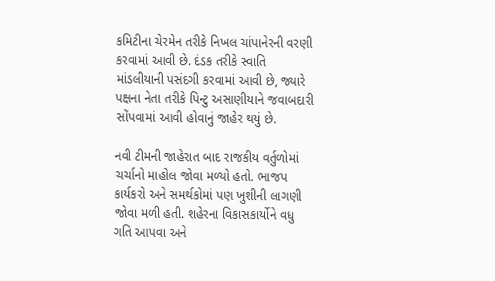કમિટીના ચેરમેન તરીકે નિખલ ચાંપાનેરની વરણી કરવામાં આવી છે. દંડક તરીકે સ્વાતિ માંડલીયાની પસંદગી કરવામાં આવી છે, જ્યારે પક્ષના નેતા તરીકે પિન્ટુ અસાણીયાને જવાબદારી સોંપવામાં આવી હોવાનું જાહેર થયું છે.

નવી ટીમની જાહેરાત બાદ રાજકીય વર્તુળોમાં ચર્ચાનો માહોલ જોવા મળ્યો હતો. ભાજપ કાર્યકરો અને સમર્થકોમાં પણ ખુશીની લાગણી જોવા મળી હતી. શહેરના વિકાસકાર્યોને વધુ ગતિ આપવા અને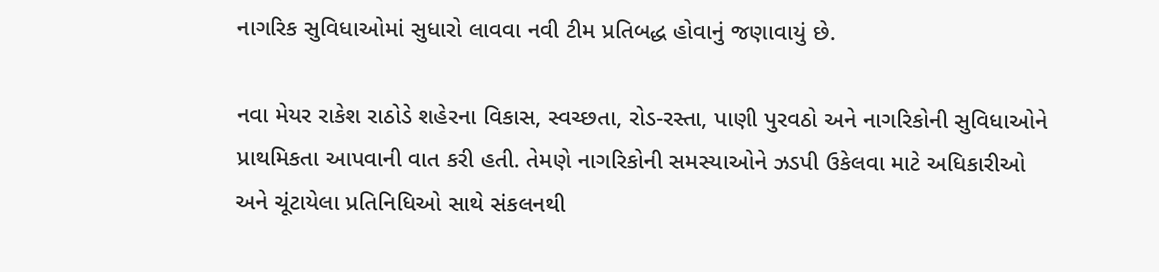નાગરિક સુવિધાઓમાં સુધારો લાવવા નવી ટીમ પ્રતિબદ્ધ હોવાનું જણાવાયું છે.

નવા મેયર રાકેશ રાઠોડે શહેરના વિકાસ, સ્વચ્છતા, રોડ-રસ્તા, પાણી પુરવઠો અને નાગરિકોની સુવિધાઓને પ્રાથમિકતા આપવાની વાત કરી હતી. તેમણે નાગરિકોની સમસ્યાઓને ઝડપી ઉકેલવા માટે અધિકારીઓ અને ચૂંટાયેલા પ્રતિનિધિઓ સાથે સંકલનથી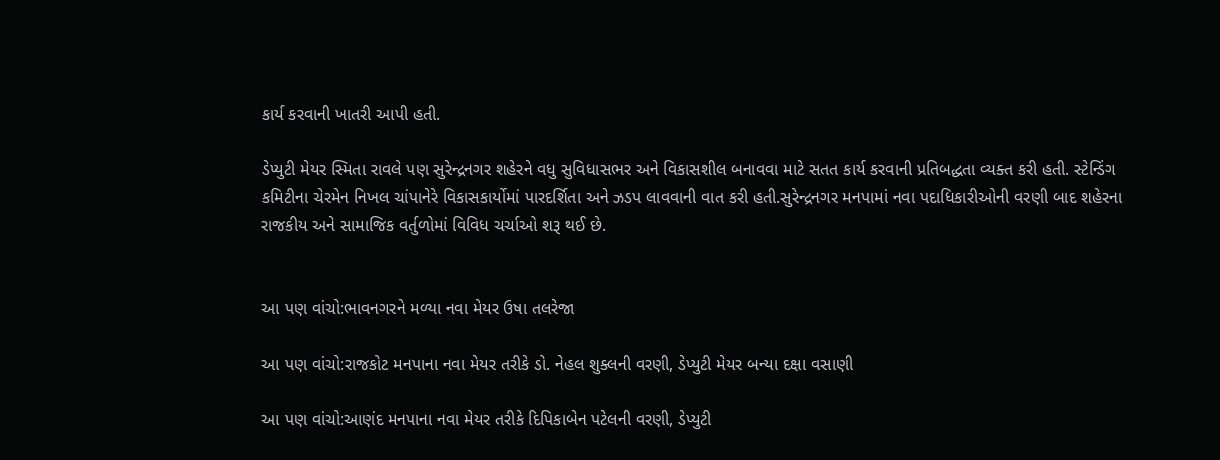કાર્ય કરવાની ખાતરી આપી હતી.

ડેપ્યુટી મેયર સ્મિતા રાવલે પણ સુરેન્દ્રનગર શહેરને વધુ સુવિધાસભર અને વિકાસશીલ બનાવવા માટે સતત કાર્ય કરવાની પ્રતિબદ્ધતા વ્યક્ત કરી હતી. સ્ટેન્ડિંગ કમિટીના ચેરમેન નિખલ ચાંપાનેરે વિકાસકાર્યોમાં પારદર્શિતા અને ઝડપ લાવવાની વાત કરી હતી.સુરેન્દ્રનગર મનપામાં નવા પદાધિકારીઓની વરણી બાદ શહેરના રાજકીય અને સામાજિક વર્તુળોમાં વિવિધ ચર્ચાઓ શરૂ થઈ છે.


આ પણ વાંચો:ભાવનગરને મળ્યા નવા મેયર ઉષા તલરેજા

આ પણ વાંચો:રાજકોટ મનપાના નવા મેયર તરીકે ડો. નેહલ શુક્લની વરણી, ડેપ્યુટી મેયર બન્યા દક્ષા વસાણી

આ પણ વાંચો:આણંદ મનપાના નવા મેયર તરીકે દિપિકાબેન પટેલની વરણી, ડેપ્યુટી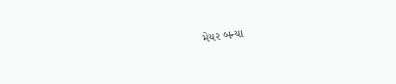મેયર બન્યા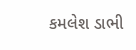કમલેશ ડાભી